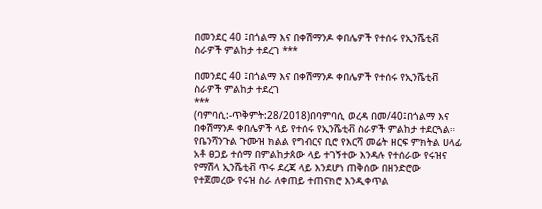በመንደር 40 ፤በጎልማ እና በቀሽማንዶ ቀበሌዎች የተሰሩ የኢንሼቲቭ ስራዎች ምልከታ ተደረገ ***

በመንደር 40 ፤በጎልማ እና በቀሽማንዶ ቀበሌዎች የተሰሩ የኢንሼቲቭ ስራዎች ምልከታ ተደረገ
***
(ባምባሲ:-ጥቅምት:28/2018)በባምባሲ ወረዳ በመ/40፤በጎልማ እና በቀሽማንዶ ቀበሌዎች ላይ የተሰሩ የኢንሼቲቭ ስራዎች ምልከታ ተደርጓል።
የቤንሻንጉል ጉሙዝ ክልል የግብርና ቢሮ የእርሻ መሬት ዘርፍ ምክትል ሀላፊ አቶ ፀጋይ ተሰማ በምልከታጰው ላይ ተገኝተው እንዳሉ የተሰራው የሩዝና የማሽላ ኢንሼቲቭ ጥሩ ደረጃ ላይ እንደሆነ ጠቅሰው በዘንድሮው የተጀመረው የሩዝ ስራ ለቀጠይ ተጠናክሮ እንዲቀጥል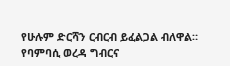የሁሉም ድርሻን ርብርብ ይፈልጋል ብለዋል።
የባምባሲ ወረዳ ግብርና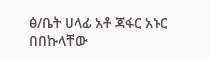ፅ/ቤት ሀላፊ አቶ ጃፋር አኑር በበኩላቸው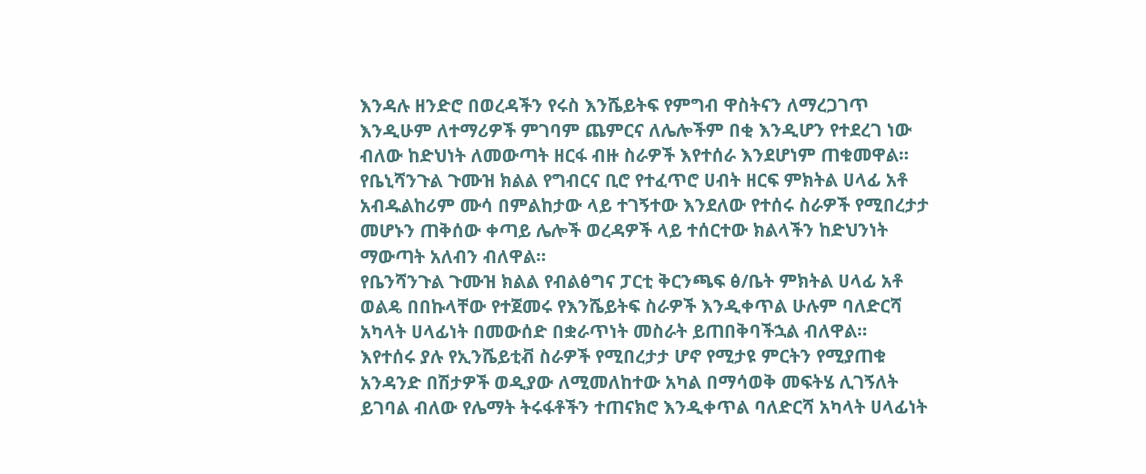እንዳሉ ዘንድሮ በወረዳችን የሩስ እንሼይትፍ የምግብ ዋስትናን ለማረጋገጥ እንዲሁም ለተማሪዎች ምገባም ጨምርና ለሌሎችም በቂ እንዲሆን የተደረገ ነው ብለው ከድህነት ለመውጣት ዘርፋ ብዙ ስራዎች እየተሰራ እንደሆነም ጠቁመዋል።
የቤኒሻንጉል ጉሙዝ ክልል የግብርና ቢሮ የተፈጥሮ ሀብት ዘርፍ ምክትል ሀላፊ አቶ አብዱልከሪም ሙሳ በምልከታው ላይ ተገኝተው እንደለው የተሰሩ ስራዎች የሚበረታታ መሆኑን ጠቅሰው ቀጣይ ሌሎች ወረዳዎች ላይ ተሰርተው ክልላችን ከድህንነት ማውጣት አለብን ብለዋል።
የቤንሻንጉል ጉሙዝ ክልል የብልፅግና ፓርቲ ቅርንጫፍ ፅ/ቤት ምክትል ሀላፊ አቶ ወልዴ በበኩላቸው የተጀመሩ የእንሼይትፍ ስራዎች እንዲቀጥል ሁሉም ባለድርሻ አካላት ሀላፊነት በመውሰድ በቋራጥነት መስራት ይጠበቅባችኋል ብለዋል።
እየተሰሩ ያሉ የኢንሼይቲቭ ስራዎች የሚበረታታ ሆኖ የሚታዩ ምርትን የሚያጠቁ አንዳንድ በሽታዎች ወዲያው ለሚመለከተው አካል በማሳወቅ መፍትሄ ሊገኝለት ይገባል ብለው የሌማት ትሩፋቶችን ተጠናክሮ እንዲቀጥል ባለድርሻ አካላት ሀላፊነት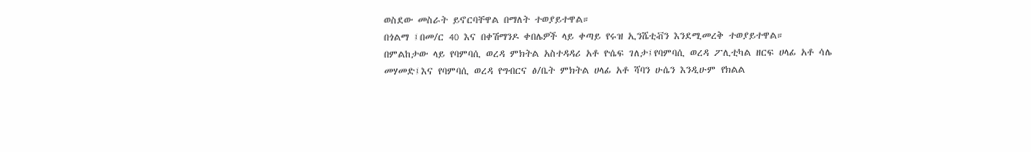ወስደው መስራት ይኖርባቸዋል በማለት ተወያይተዋል።
በጎልማ ፤በመ/ር 40 እና በቀሽማንዶ ቀበሌዎች ላይ ቀጣይ የሩዝ ኢንሼቲቭን እንደሚመረቅ ተወያይተዋል።
በምልከታው ላይ የባምባሲ ወረዳ ምክትል አስተዳዳሪ አቶ ዮሴፍ ገለታ፤የባምባሲ ወረዳ ፖሊቲካል ዘርፍ ሀላፊ አቶ ሳሌ መሃመድ፤እና የባምባሲ ወረዳ የግብርና ፅ/ቤት ምክትል ሀላፊ አቶ ሻባን ሁሴን እንዲሁም የክልል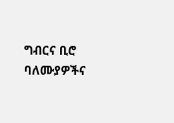ግብርና ቢሮ ባለሙያዎችና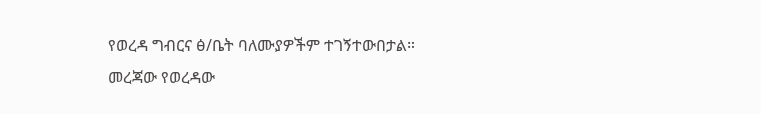የወረዳ ግብርና ፅ/ቤት ባለሙያዎችም ተገኝተውበታል።
መረጃው የወረዳው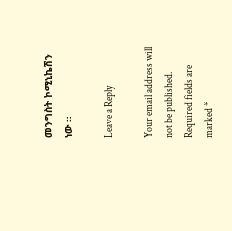መንግስት ኮሚኒኬሽን ነው ።

Leave a Reply

Your email address will not be published. Required fields are marked *